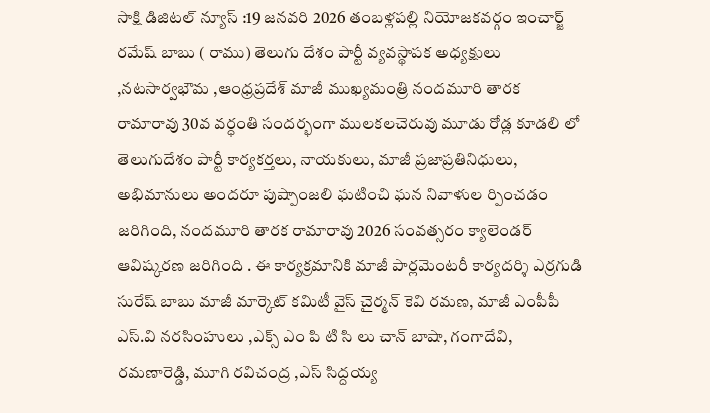సాక్షి డిజిటల్ న్యూస్ :19 జనవరి 2026 తంబళ్లపల్లి నియోజకవర్గం ఇంచార్జ్ రమేష్ బాబు ( రాము) తెలుగు దేశం పార్టీ వ్యవస్థాపక అధ్యక్షులు ,నటసార్వభౌమ ,ఆంధ్రప్రదేశ్ మాజీ ముఖ్యమంత్రి నందమూరి తారక రామారావు 30వ వర్ధంతి సందర్భంగా ములకలచెరువు మూడు రోడ్ల కూడలి లో తెలుగుదేశం పార్టీ కార్యకర్తలు, నాయకులు, మాజీ ప్రజాప్రతినిధులు, అభిమానులు అందరూ పుష్పాంజలి ఘటించి ఘన నివాళుల ర్పించడం జరిగింది, నందమూరి తారక రామారావు 2026 సంవత్సరం క్యాలెండర్ ఆవిష్కరణ జరిగింది . ఈ కార్యక్రమానికి మాజీ పార్లమెంటరీ కార్యదర్శి ఎర్రగుడి సురేష్ బాబు మాజీ మార్కెట్ కమిటీ వైస్ చైర్మన్ కెవి రమణ, మాజీ ఎంపీపీ ఎస్.వి నరసింహులు ,ఎక్స్ ఎం పి టి సి లు చాన్ బాషా, గంగాదేవి, రమణారెడ్డి, మూగి రవిచంద్ర ,ఎస్ సిద్దయ్య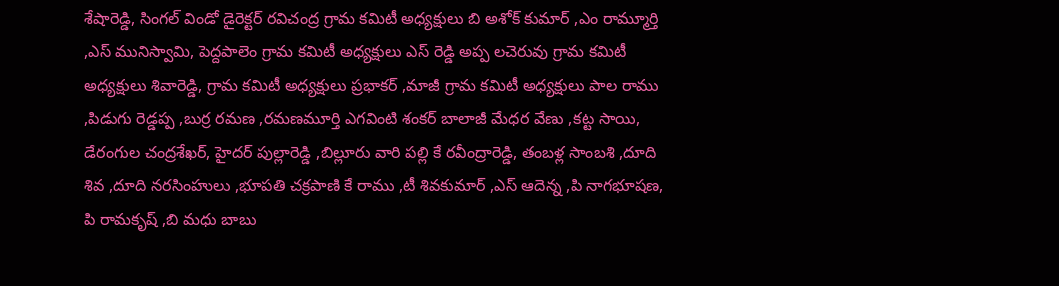శేషారెడ్డి, సింగల్ విండో డైరెక్టర్ రవిచంద్ర గ్రామ కమిటీ అధ్యక్షులు బి అశోక్ కుమార్ ,ఎం రామ్మూర్తి ,ఎస్ మునిస్వామి, పెద్దపాలెం గ్రామ కమిటీ అధ్యక్షులు ఎస్ రెడ్డి అప్ప లచెరువు గ్రామ కమిటీ అధ్యక్షులు శివారెడ్డి, గ్రామ కమిటీ అధ్యక్షులు ప్రభాకర్ ,మాజీ గ్రామ కమిటీ అధ్యక్షులు పాల రాము ,పిడుగు రెడ్డప్ప ,బుర్ర రమణ ,రమణమూర్తి ఎగవింటి శంకర్ బాలాజీ మేధర వేణు ,కట్ట సాయి, డేరంగుల చంద్రశేఖర్, హైదర్ పుల్లారెడ్డి ,బిల్లూరు వారి పల్లి కే రవీంద్రారెడ్డి, తంబళ్ల సాంబశి ,దూది శివ ,దూది నరసింహులు ,భూపతి చక్రపాణి కే రాము ,టీ శివకుమార్ ,ఎస్ ఆదెన్న ,పి నాగభూషణ, పి రామకృష్ ,బి మధు బాబు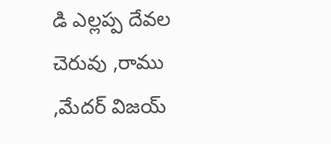డి ఎల్లప్ప దేవల చెరువు ,రాము ,మేదర్ విజయ్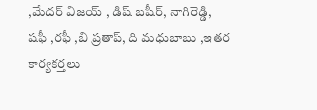,మేదర్ విజయ్ , డిష్ బషీర్, నాగిరెడ్డి, షఫీ ,రఫీ ,బి ప్రతాప్, ది మధుబాబు ,ఇతర కార్యకర్తలు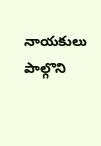నాయకులు పాల్గొని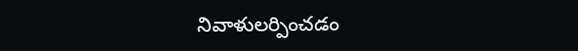నివాళులర్పించడం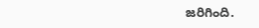జరిగింది.